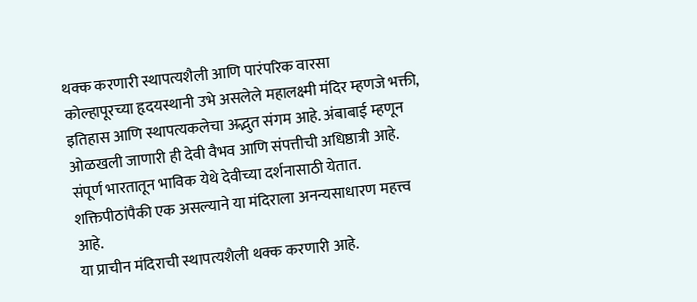थक्क करणारी स्थापत्यशैली आणि पारंपरिक वारसा
कोल्हापूरच्या हृदयस्थानी उभे असलेले महालक्ष्मी मंदिर म्हणजे भक्ती, इतिहास आणि स्थापत्यकलेचा अद्भुत संगम आहे. अंबाबाई म्हणून ओळखली जाणारी ही देवी वैभव आणि संपत्तीची अधिष्ठात्री आहे. संपूर्ण भारतातून भाविक येथे देवीच्या दर्शनासाठी येतात. शक्तिपीठांपैकी एक असल्याने या मंदिराला अनन्यसाधारण महत्त्व आहे.
या प्राचीन मंदिराची स्थापत्यशैली थक्क करणारी आहे.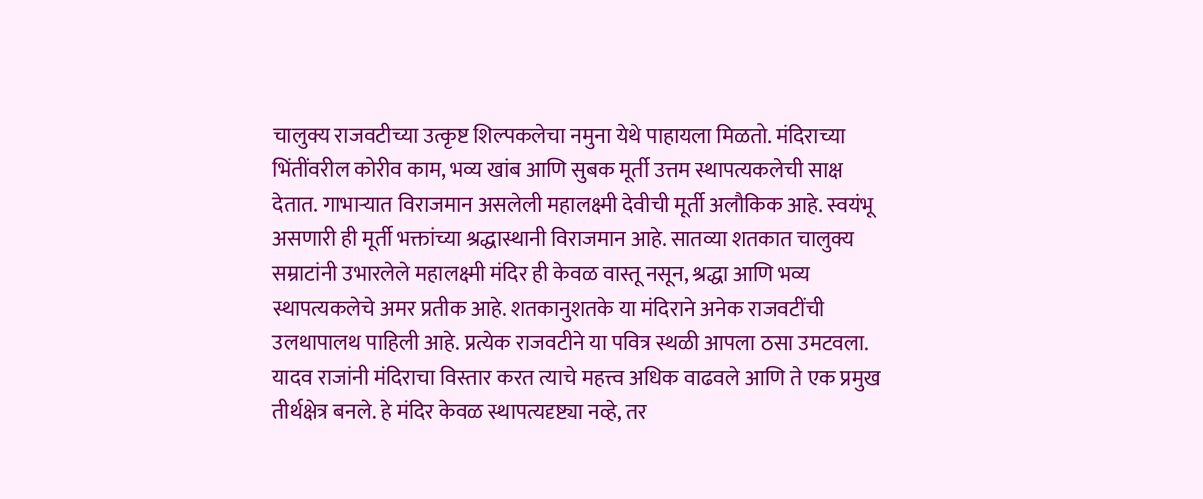चालुक्य राजवटीच्या उत्कृष्ट शिल्पकलेचा नमुना येथे पाहायला मिळतो. मंदिराच्या भिंतींवरील कोरीव काम, भव्य खांब आणि सुबक मूर्ती उत्तम स्थापत्यकलेची साक्ष देतात. गाभाऱ्यात विराजमान असलेली महालक्ष्मी देवीची मूर्ती अलौकिक आहे. स्वयंभू असणारी ही मूर्ती भक्तांच्या श्रद्धास्थानी विराजमान आहे. सातव्या शतकात चालुक्य सम्राटांनी उभारलेले महालक्ष्मी मंदिर ही केवळ वास्तू नसून, श्रद्धा आणि भव्य स्थापत्यकलेचे अमर प्रतीक आहे. शतकानुशतके या मंदिराने अनेक राजवटींची उलथापालथ पाहिली आहे. प्रत्येक राजवटीने या पवित्र स्थळी आपला ठसा उमटवला. यादव राजांनी मंदिराचा विस्तार करत त्याचे महत्त्व अधिक वाढवले आणि ते एक प्रमुख तीर्थक्षेत्र बनले. हे मंदिर केवळ स्थापत्यदृष्ट्या नव्हे, तर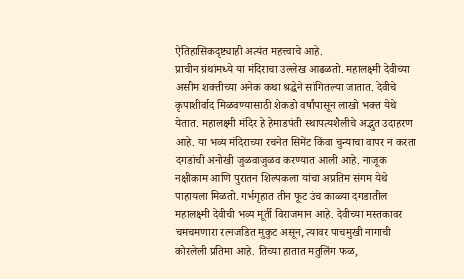ऐतिहासिकदृष्ट्याही अत्यंत महत्त्वाचे आहे.
प्राचीन ग्रंथांमध्ये या मंदिराचा उल्लेख आढळतो. महालक्ष्मी देवीच्या असीम शक्तीच्या अनेक कथा श्रद्धेने सांगितल्या जातात. देवीचे कृपाशीर्वाद मिळवण्यासाठी शेकडो वर्षांपासून लाखो भक्त येथे येतात. महालक्ष्मी मंदिर हे हेमाडपंती स्थापत्यशैलीचे अद्भुत उदाहरण आहे. या भव्य मंदिराच्या रचनेत सिमेंट किंवा चुन्याचा वापर न करता दगडांची अनोखी जुळवाजुळव करण्यात आली आहे. नाजूक नक्षीकाम आणि पुरातन शिल्पकला यांचा अप्रतिम संगम येथे पाहायला मिळतो. गर्भगृहात तीन फूट उंच काळ्या दगडातील महालक्ष्मी देवीची भव्य मूर्ती विराजमान आहे. देवीच्या मस्तकावर चमचमणारा रत्नजडित मुकुट असून, त्यावर पाचमुखी नागाची कोरलेली प्रतिमा आहे. तिच्या हातात मतुलिंग फळ,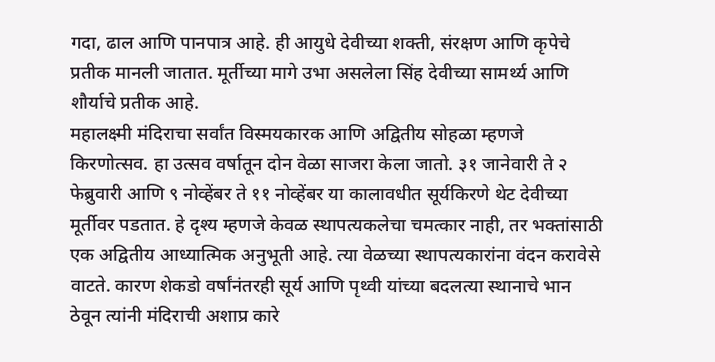गदा, ढाल आणि पानपात्र आहे. ही आयुधे देवीच्या शक्ती, संरक्षण आणि कृपेचे प्रतीक मानली जातात. मूर्तीच्या मागे उभा असलेला सिंह देवीच्या सामर्थ्य आणि शौर्याचे प्रतीक आहे.
महालक्ष्मी मंदिराचा सर्वांत विस्मयकारक आणि अद्वितीय सोहळा म्हणजे किरणोत्सव. हा उत्सव वर्षातून दोन वेळा साजरा केला जातो. ३१ जानेवारी ते २ फेब्रुवारी आणि ९ नोव्हेंबर ते ११ नोव्हेंबर या कालावधीत सूर्यकिरणे थेट देवीच्या मूर्तीवर पडतात. हे दृश्य म्हणजे केवळ स्थापत्यकलेचा चमत्कार नाही, तर भक्तांसाठी एक अद्वितीय आध्यात्मिक अनुभूती आहे. त्या वेळच्या स्थापत्यकारांना वंदन करावेसे वाटते. कारण शेकडो वर्षांनंतरही सूर्य आणि पृथ्वी यांच्या बदलत्या स्थानाचे भान ठेवून त्यांनी मंदिराची अशाप्र कारे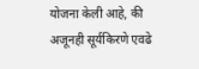योजना केली आहे, की अजूनही सूर्यकिरणे एवढे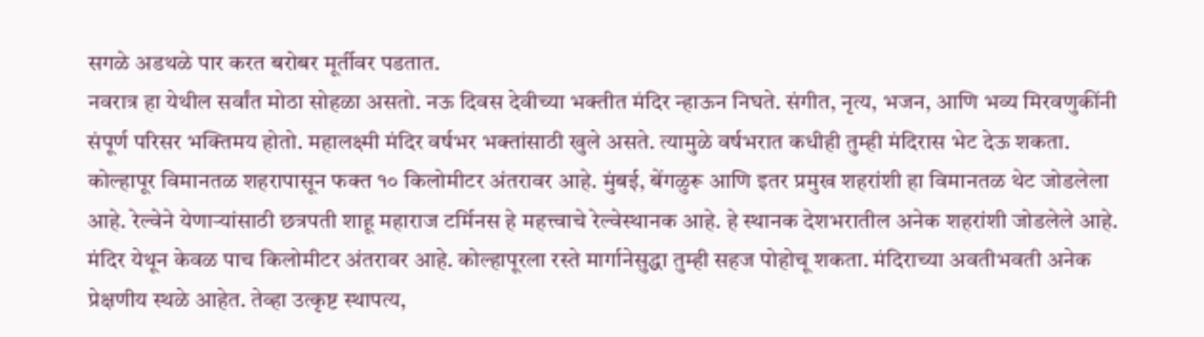सगळे अडथळे पार करत बरोबर मूर्तीवर पडतात.
नवरात्र हा येथील सर्वांत मोठा सोहळा असतो. नऊ दिवस देवीच्या भक्तीत मंदिर न्हाऊन निघते. संगीत, नृत्य, भजन, आणि भव्य मिरवणुकींनी संपूर्ण परिसर भक्तिमय होतो. महालक्ष्मी मंदिर वर्षभर भक्तांसाठी खुले असते. त्यामुळे वर्षभरात कधीही तुम्ही मंदिरास भेट देऊ शकता. कोल्हापूर विमानतळ शहरापासून फक्त १० किलोमीटर अंतरावर आहे. मुंबई, बेंगळुरू आणि इतर प्रमुख शहरांशी हा विमानतळ थेट जोडलेला आहे. रेल्वेने येणाऱ्यांसाठी छत्रपती शाहू महाराज टर्मिनस हे महत्त्वाचे रेल्वेस्थानक आहे. हे स्थानक देशभरातील अनेक शहरांशी जोडलेले आहे. मंदिर येथून केवळ पाच किलोमीटर अंतरावर आहे. कोल्हापूरला रस्ते मार्गानेसुद्धा तुम्ही सहज पोहोचू शकता. मंदिराच्या अवतीभवती अनेक प्रेक्षणीय स्थळे आहेत. तेव्हा उत्कृष्ट स्थापत्य,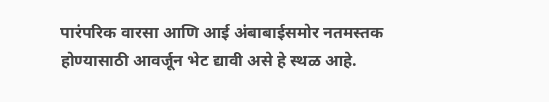पारंपरिक वारसा आणि आई अंबाबाईसमोर नतमस्तक होण्यासाठी आवर्जून भेट द्यावी असे हे स्थळ आहे.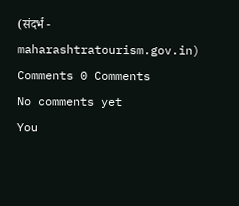(संदर्भ - maharashtratourism.gov.in)
Comments 0 Comments
No comments yet
You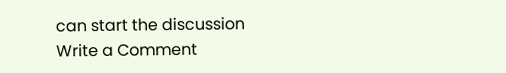can start the discussion
Write a Comment